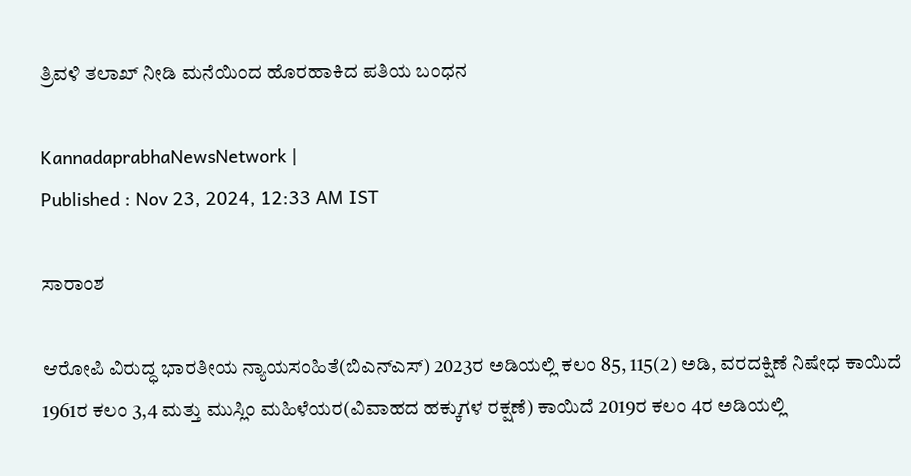ತ್ರಿವಳಿ ತಲಾಖ್‌ ನೀಡಿ ಮನೆಯಿಂದ ಹೊರಹಾಕಿದ ಪತಿಯ ಬಂಧನ

KannadaprabhaNewsNetwork |
Published : Nov 23, 2024, 12:33 AM IST

ಸಾರಾಂಶ

ಆರೋಪಿ ವಿರುದ್ಧ ಭಾರತೀಯ ನ್ಯಾಯಸಂಹಿತೆ(ಬಿಎನ್‌ಎಸ್‌) 2023ರ ಅಡಿಯಲ್ಲಿ ಕಲಂ 85, 115(2) ಅಡಿ, ವರದಕ್ಷಿಣೆ ನಿಷೇಧ ಕಾಯಿದೆ 1961ರ ಕಲಂ 3,4 ಮತ್ತು ಮುಸ್ಲಿಂ ಮಹಿಳೆಯರ(ವಿವಾಹದ ಹಕ್ಕುಗಳ ರಕ್ಷಣೆ) ಕಾಯಿದೆ 2019ರ ಕಲಂ 4ರ ಅಡಿಯಲ್ಲಿ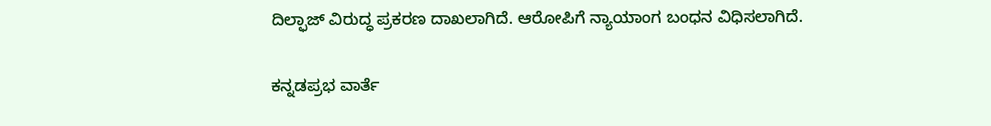ದಿಲ್ಫಾಜ್‌ ವಿರುದ್ಧ ಪ್ರಕರಣ ದಾಖಲಾಗಿದೆ. ಆರೋಪಿಗೆ ನ್ಯಾಯಾಂಗ ಬಂಧನ ವಿಧಿಸಲಾಗಿದೆ.

ಕನ್ನಡಪ್ರಭ ವಾರ್ತೆ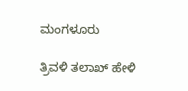ಮಂಗಳೂರು

ತ್ರಿವಳಿ ತಲಾಖ್‌ ಹೇಳಿ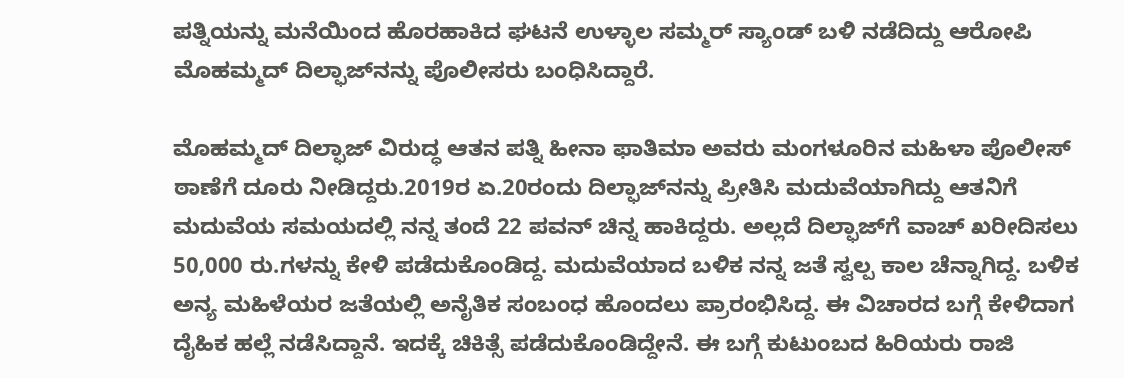ಪತ್ನಿಯನ್ನು ಮನೆಯಿಂದ ಹೊರಹಾಕಿದ ಘಟನೆ ಉಳ್ಳಾಲ ಸಮ್ಮರ್‌ ಸ್ಯಾಂಡ್‌ ಬಳಿ ನಡೆದಿದ್ದು ಆರೋಪಿ ಮೊಹಮ್ಮದ್‌ ದಿಲ್ಫಾಜ್‌ನನ್ನು ಪೊಲೀಸರು ಬಂಧಿಸಿದ್ದಾರೆ.

ಮೊಹಮ್ಮದ್‌ ದಿಲ್ಫಾಜ್‌ ವಿರುದ್ಧ ಆತನ ಪತ್ನಿ ಹೀನಾ ಫಾತಿಮಾ ಅವರು ಮಂಗಳೂರಿನ ಮಹಿಳಾ ಪೊಲೀಸ್‌ ಠಾಣೆಗೆ ದೂರು ನೀಡಿದ್ದರು.2019ರ ಏ.20ರಂದು ದಿಲ್ಫಾಜ್‌ನನ್ನು ಪ್ರೀತಿಸಿ ಮದುವೆಯಾಗಿದ್ದು ಆತನಿಗೆ ಮದುವೆಯ ಸಮಯದಲ್ಲಿ ನನ್ನ ತಂದೆ 22 ಪವನ್‌ ಚಿನ್ನ ಹಾಕಿದ್ದರು. ಅಲ್ಲದೆ ದಿಲ್ಫಾಜ್‌ಗೆ ವಾಚ್‌ ಖರೀದಿಸಲು 50,000 ರು.ಗಳನ್ನು ಕೇಳಿ ಪಡೆದುಕೊಂಡಿದ್ದ. ಮದುವೆಯಾದ ಬಳಿಕ ನನ್ನ ಜತೆ ಸ್ವಲ್ಪ ಕಾಲ ಚೆನ್ನಾಗಿದ್ದ. ಬಳಿಕ ಅನ್ಯ ಮಹಿಳೆಯರ ಜತೆಯಲ್ಲಿ ಅನೈತಿಕ ಸಂಬಂಧ ಹೊಂದಲು ಪ್ರಾರಂಭಿಸಿದ್ದ. ಈ ವಿಚಾರದ ಬಗ್ಗೆ ಕೇಳಿದಾಗ ದೈಹಿಕ ಹಲ್ಲೆ ನಡೆಸಿದ್ದಾನೆ. ಇದಕ್ಕೆ ಚಿಕಿತ್ಸೆ ಪಡೆದುಕೊಂಡಿದ್ದೇನೆ. ಈ ಬಗ್ಗೆ ಕುಟುಂಬದ ಹಿರಿಯರು ರಾಜಿ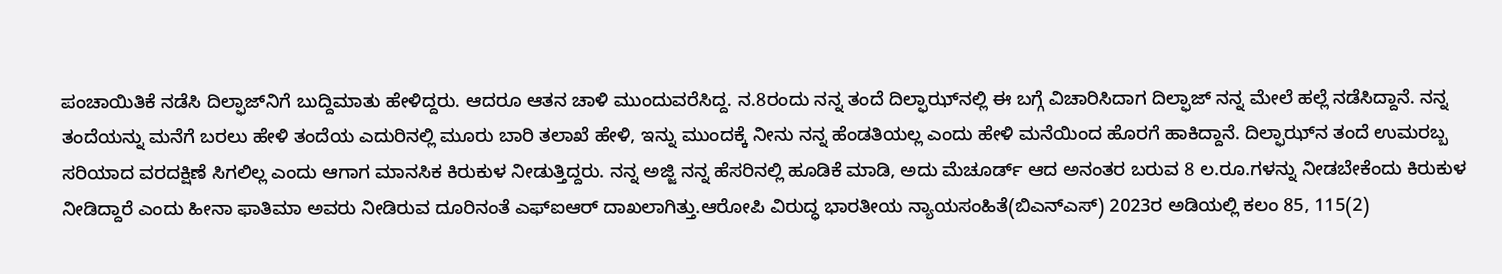ಪಂಚಾಯಿತಿಕೆ ನಡೆಸಿ ದಿಲ್ಫಾಜ್‌ನಿಗೆ ಬುದ್ದಿಮಾತು ಹೇಳಿದ್ದರು. ಆದರೂ ಆತನ ಚಾಳಿ ಮುಂದುವರೆಸಿದ್ದ. ನ.8ರಂದು ನನ್ನ ತಂದೆ ದಿಲ್ಫಾಝ್‌ನಲ್ಲಿ ಈ ಬಗ್ಗೆ ವಿಚಾರಿಸಿದಾಗ ದಿಲ್ಫಾಜ್‌ ನನ್ನ ಮೇಲೆ ಹಲ್ಲೆ ನಡೆಸಿದ್ದಾನೆ. ನನ್ನ ತಂದೆಯನ್ನು ಮನೆಗೆ ಬರಲು ಹೇಳಿ ತಂದೆಯ ಎದುರಿನಲ್ಲಿ ಮೂರು ಬಾರಿ ತಲಾಖೆ ಹೇಳಿ, ಇನ್ನು ಮುಂದಕ್ಕೆ ನೀನು ನನ್ನ ಹೆಂಡತಿಯಲ್ಲ ಎಂದು ಹೇಳಿ ಮನೆಯಿಂದ ಹೊರಗೆ ಹಾಕಿದ್ದಾನೆ. ದಿಲ್ಫಾಝ್‌ನ ತಂದೆ ಉಮರಬ್ಬ ಸರಿಯಾದ ವರದಕ್ಷಿಣೆ ಸಿಗಲಿಲ್ಲ ಎಂದು ಆಗಾಗ ಮಾನಸಿಕ ಕಿರುಕುಳ ನೀಡುತ್ತಿದ್ದರು. ನನ್ನ ಅಜ್ಜಿ ನನ್ನ ಹೆಸರಿನಲ್ಲಿ ಹೂಡಿಕೆ ಮಾಡಿ, ಅದು ಮೆಚೂರ್ಡ್‌ ಆದ ಅನಂತರ ಬರುವ 8 ಲ.ರೂ.ಗಳನ್ನು ನೀಡಬೇಕೆಂದು ಕಿರುಕುಳ ನೀಡಿದ್ದಾರೆ ಎಂದು ಹೀನಾ ಫಾತಿಮಾ ಅವರು ನೀಡಿರುವ ದೂರಿನಂತೆ ಎಫ್‌ಐಆರ್‌ ದಾಖಲಾಗಿತ್ತು.ಆರೋಪಿ ವಿರುದ್ಧ ಭಾರತೀಯ ನ್ಯಾಯಸಂಹಿತೆ(ಬಿಎನ್‌ಎಸ್‌) 2023ರ ಅಡಿಯಲ್ಲಿ ಕಲಂ 85, 115(2)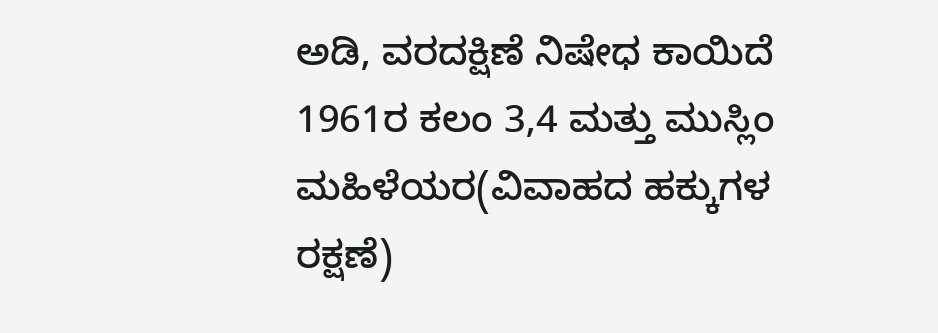ಅಡಿ, ವರದಕ್ಷಿಣೆ ನಿಷೇಧ ಕಾಯಿದೆ 1961ರ ಕಲಂ 3,4 ಮತ್ತು ಮುಸ್ಲಿಂ ಮಹಿಳೆಯರ(ವಿವಾಹದ ಹಕ್ಕುಗಳ ರಕ್ಷಣೆ)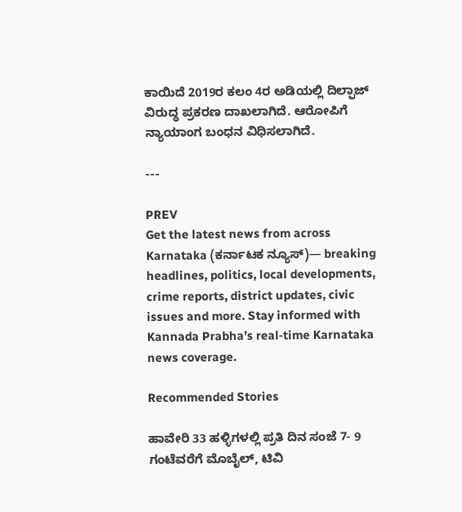ಕಾಯಿದೆ 2019ರ ಕಲಂ 4ರ ಅಡಿಯಲ್ಲಿ ದಿಲ್ಫಾಜ್‌ ವಿರುದ್ಧ ಪ್ರಕರಣ ದಾಖಲಾಗಿದೆ. ಆರೋಪಿಗೆ ನ್ಯಾಯಾಂಗ ಬಂಧನ ವಿಧಿಸಲಾಗಿದೆ.

---

PREV
Get the latest news from across Karnataka (ಕರ್ನಾಟಕ ನ್ಯೂಸ್)— breaking headlines, politics, local developments, crime reports, district updates, civic issues and more. Stay informed with Kannada Prabha’s real‑time Karnataka news coverage.

Recommended Stories

ಹಾವೇರಿ 33 ಹಳ್ಳಿಗಳಲ್ಲಿ ಪ್ರತಿ ದಿನ ಸಂಜೆ 7- 9 ಗಂಟೆವರೆಗೆ ಮೊಬೈಲ್‌, ಟಿವಿ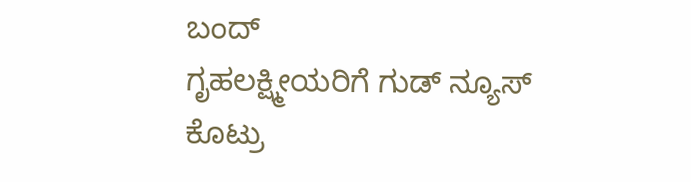ಬಂದ್‌
ಗೃಹಲಕ್ಷ್ಮೀಯರಿಗೆ ಗುಡ್ ನ್ಯೂಸ್ ಕೊಟ್ರು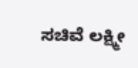ಸಚಿವೆ ಲಕ್ಷ್ಮೀ